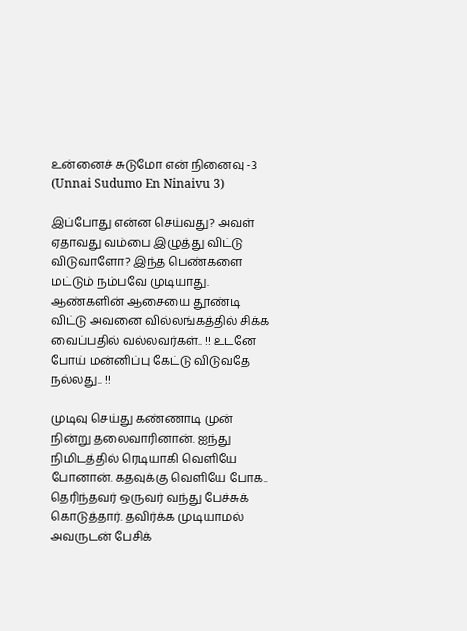உன்னைச் சுடுமோ என் நினைவு -3 (Unnai Sudumo En Ninaivu 3)

இப்போது என்ன செய்வது? அவள் ஏதாவது வம்பை இழுத்து விட்டு விடுவாளோ? இந்த பெண்களை மட்டும் நம்பவே முடியாது. ஆண்களின் ஆசையை தூண்டி விட்டு அவனை வில்லங்கத்தில் சிக்க வைப்பதில் வல்லவர்கள்.. !! உடனே போய் மன்னிப்பு கேட்டு விடுவதே நல்லது.. !!

முடிவு செய்து கண்ணாடி முன் நின்று தலைவாரினான். ஐந்து நிமிடத்தில் ரெடியாகி வெளியே போனான். கதவுக்கு வெளியே போக.. தெரிந்தவர் ஒருவர் வந்து பேச்சுக் கொடுத்தார். தவிர்க்க முடியாமல் அவருடன் பேசிக்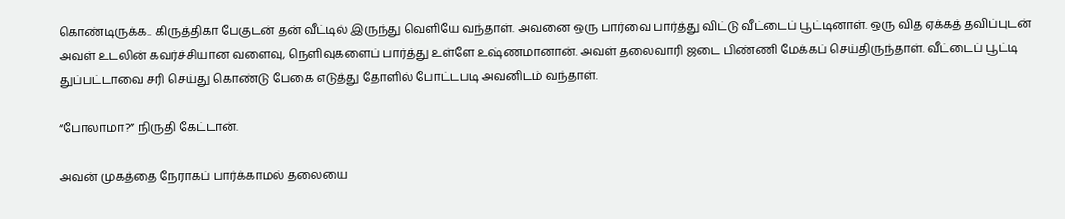கொண்டிருக்க.. கிருத்திகா பேகுடன் தன் வீட்டில் இருந்து வெளியே வந்தாள். அவனை ஒரு பார்வை பார்த்து விட்டு வீட்டைப் பூட்டினாள். ஒரு வித ஏக்கத் தவிப்புடன் அவள் உடலின் கவர்ச்சியான வளைவு, நெளிவுகளைப் பார்த்து உள்ளே உஷ்ணமானான். அவள் தலைவாரி ஜடை பிண்ணி மேக்கப் செய்திருந்தாள். வீட்டைப் பூட்டி துப்பட்டாவை சரி செய்து கொண்டு பேகை எடுத்து தோளில் போட்டபடி அவனிடம் வந்தாள்.

“போலாமா?” நிருதி கேட்டான்.

அவன் முகத்தை நேராகப் பார்க்காமல் தலையை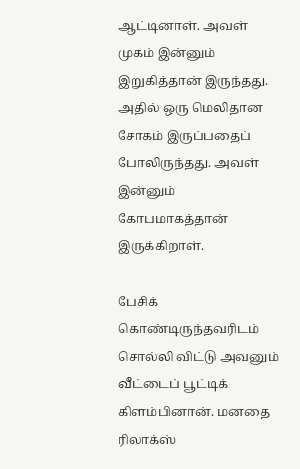ஆட்டினாள். அவள் முகம் இன்னும் இறுகித்தான் இருந்தது. அதில் ஒரு மெலிதான சோகம் இருப்பதைப் போலிருந்தது. அவள் இன்னும் கோபமாகத்தான் இருக்கிறாள்.

பேசிக் கொண்டிருந்தவரிடம் சொல்லி விட்டு அவனும் வீட்டைப் பூட்டிக் கிளம்பினான். மனதை ரிலாக்ஸ்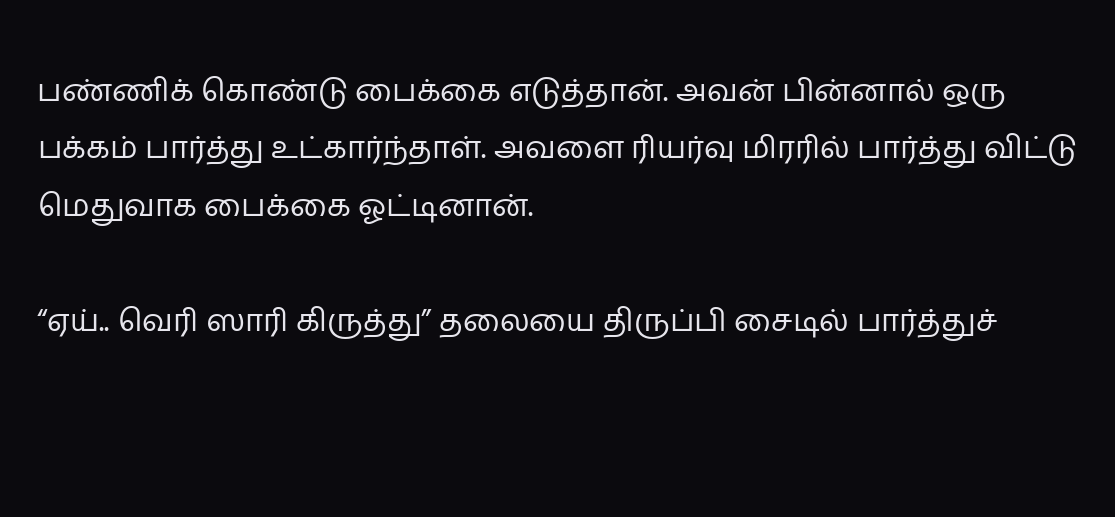பண்ணிக் கொண்டு பைக்கை எடுத்தான். அவன் பின்னால் ஒரு பக்கம் பார்த்து உட்கார்ந்தாள். அவளை ரியர்வு மிரரில் பார்த்து விட்டு மெதுவாக பைக்கை ஓட்டினான்.

“ஏய்.. வெரி ஸாரி கிருத்து” தலையை திருப்பி சைடில் பார்த்துச்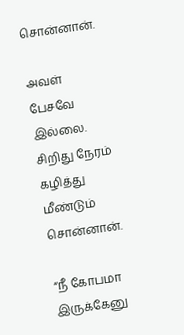சொன்னான்.

அவள் பேசவே இல்லை. சிறிது நேரம் கழித்து மீண்டும் சொன்னான்.

“நீ கோபமா இருக்கேனு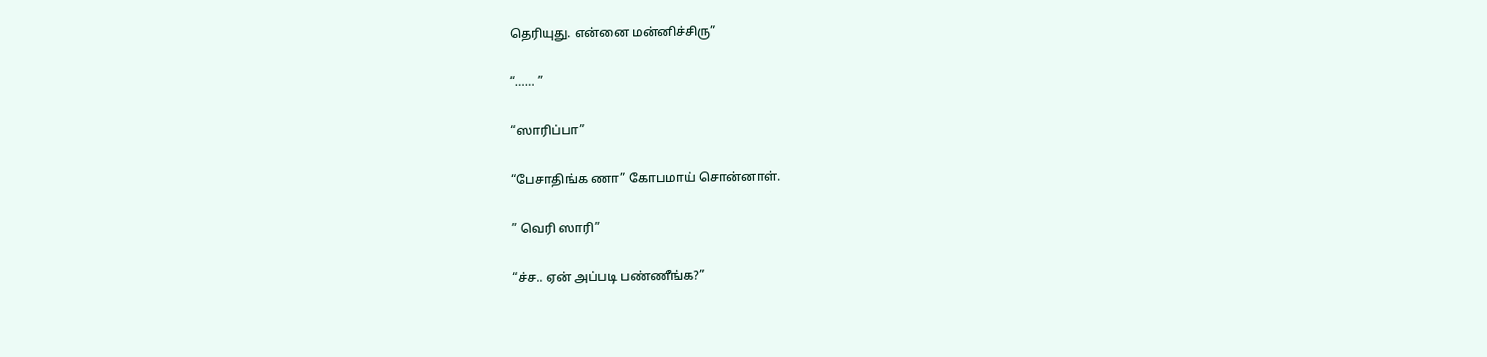தெரியுது. என்னை மன்னிச்சிரு”

“…… ”

“ஸாரிப்பா”

“பேசாதிங்க ணா” கோபமாய் சொன்னாள்.

” வெரி ஸாரி”

“ச்ச.. ஏன் அப்படி பண்ணீங்க?”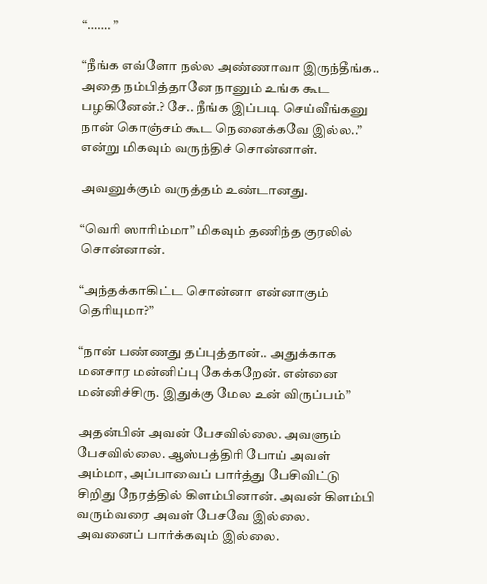“……. ”

“நீங்க எவ்ளோ நல்ல அண்ணாவா இருந்தீங்க.. அதை நம்பித்தானே நானும் உங்க கூட பழகினேன்.? சே.. நீங்க இப்படி செய்வீங்கனு நான் கொஞ்சம் கூட நெனைக்கவே இல்ல..” என்று மிகவும் வருந்திச் சொன்னாள்.

அவனுக்கும் வருத்தம் உண்டானது.

“வெரி ஸாரிம்மா” மிகவும் தணிந்த குரலில் சொன்னான்.

“அந்தக்காகிட்ட சொன்னா என்னாகும் தெரியுமா?”

“நான் பண்ணது தப்புத்தான்.. அதுக்காக மனசார மன்னிப்பு கேக்கறேன். என்னை மன்னிச்சிரு. இதுக்கு மேல உன் விருப்பம்”

அதன்பின் அவன் பேசவில்லை. அவளும் பேசவில்லை. ஆஸ்பத்திரி போய் அவள் அம்மா, அப்பாவைப் பார்த்து பேசிவிட்டு சிறிது நேரத்தில் கிளம்பினான். அவன் கிளம்பி வரும்வரை அவள் பேசவே இல்லை. அவனைப் பார்க்கவும் இல்லை.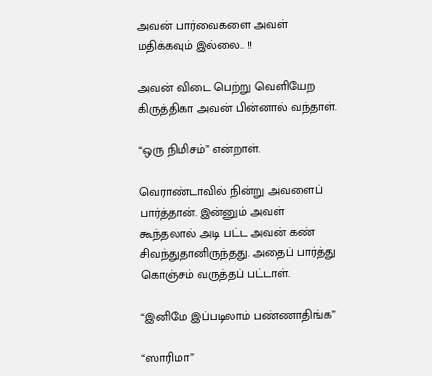அவன் பார்வைகளை அவள் மதிக்கவும் இல்லை.. !!

அவன் விடை பெற்று வெளியேற கிருத்திகா அவன் பின்னால் வந்தாள்.

“ஒரு நிமிசம்” என்றாள்.

வெராண்டாவில் நின்று அவளைப் பார்த்தான். இன்னும் அவள் கூந்தலால் அடி பட்ட அவன் கண் சிவந்துதானிருந்தது. அதைப் பார்த்து கொஞ்சம் வருத்தப் பட்டாள்.

“இனிமே இப்படிலாம் பண்ணாதிங்க”

“ஸாரிமா”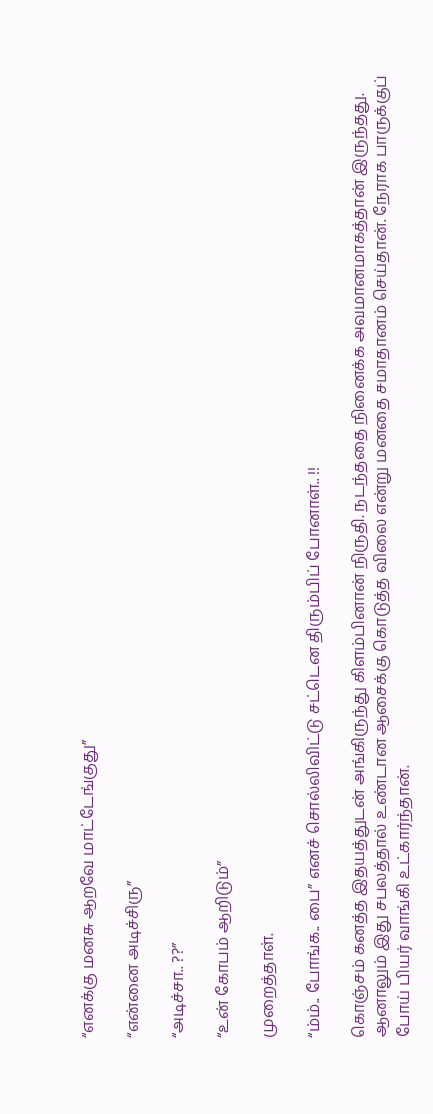“எனக்கு மனசு ஆறவே மாட்டேங்குது”

“என்னை அடிச்சிரு”

“அடிச்சா.. ??”

“உன் கோபம் ஆறிடும்”

முறைத்தாள்.

“ம்ம்.. போங்க.. பை” எனச் சொல்லிவிட்டு சட்டென திரும்பிப் போனாள்.. !!

கொஞ்சம் கனத்த இதயத்துடன் அங்கிருந்து கிளம்பினான் நிருதி. நடந்ததை நினைக்க அவமானமாகத்தான் இருந்தது. ஆனாலும் இது சபலத்தால் உண்டான ஆசைக்கு கொடுத்த விலை என்று மனதை சமாதானம் செய்தான். நேராக பாருக்குப் போய் பியர் வாங்கி உட்கார்ந்தான்.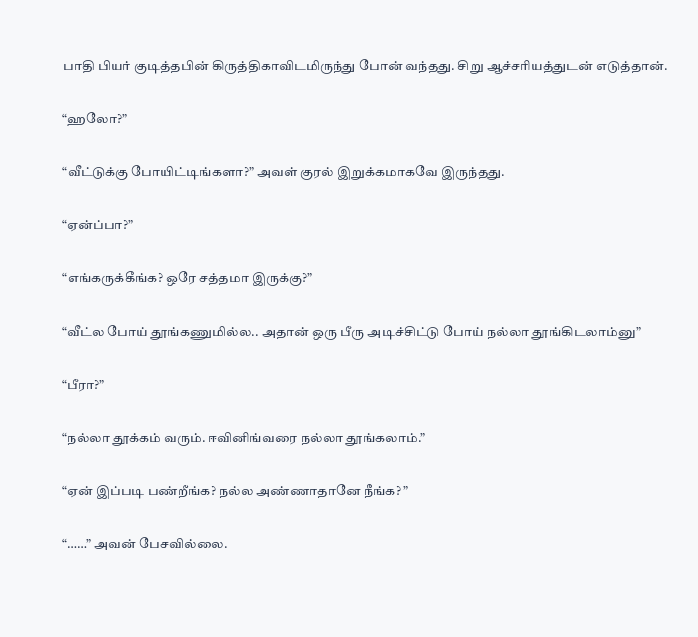பாதி பியர் குடித்தபின் கிருத்திகாவிடமிருந்து போன் வந்தது. சிறு ஆச்சரியத்துடன் எடுத்தான்.

“ஹலோ?”

“வீட்டுக்கு போயிட்டிங்களா?” அவள் குரல் இறுக்கமாகவே இருந்தது.

“ஏன்ப்பா?”

“எங்கருக்கீங்க? ஒரே சத்தமா இருக்கு?”

“வீட்ல போய் தூங்கணுமில்ல.. அதான் ஒரு பீரு அடிச்சிட்டு போய் நல்லா தூங்கிடலாம்னு”

“பீரா?”

“நல்லா தூக்கம் வரும். ஈவினிங்வரை நல்லா தூங்கலாம்.”

“ஏன் இப்படி பண்றீங்க? நல்ல அண்ணாதானே நீங்க? ”

“……” அவன் பேசவில்லை.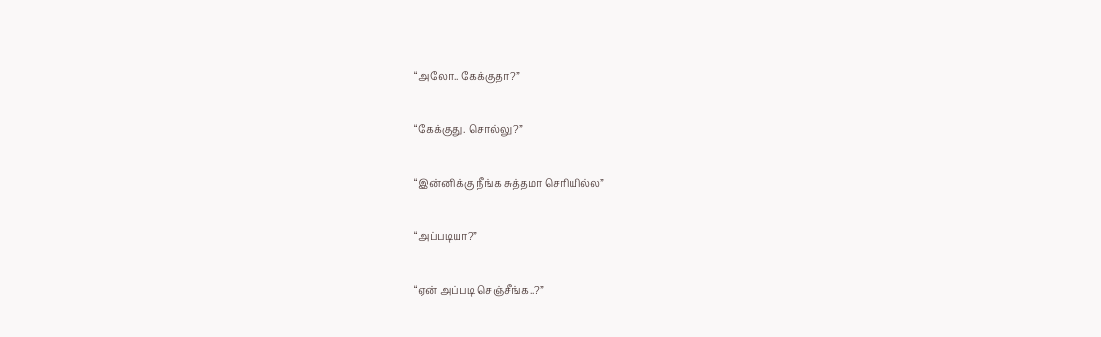“அலோ.. கேக்குதா?”

“கேக்குது. சொல்லு?”

“இன்னிக்கு நீங்க சுத்தமா செரியில்ல”

“அப்படியா?”

“ஏன் அப்படி செஞ்சீங்க..?”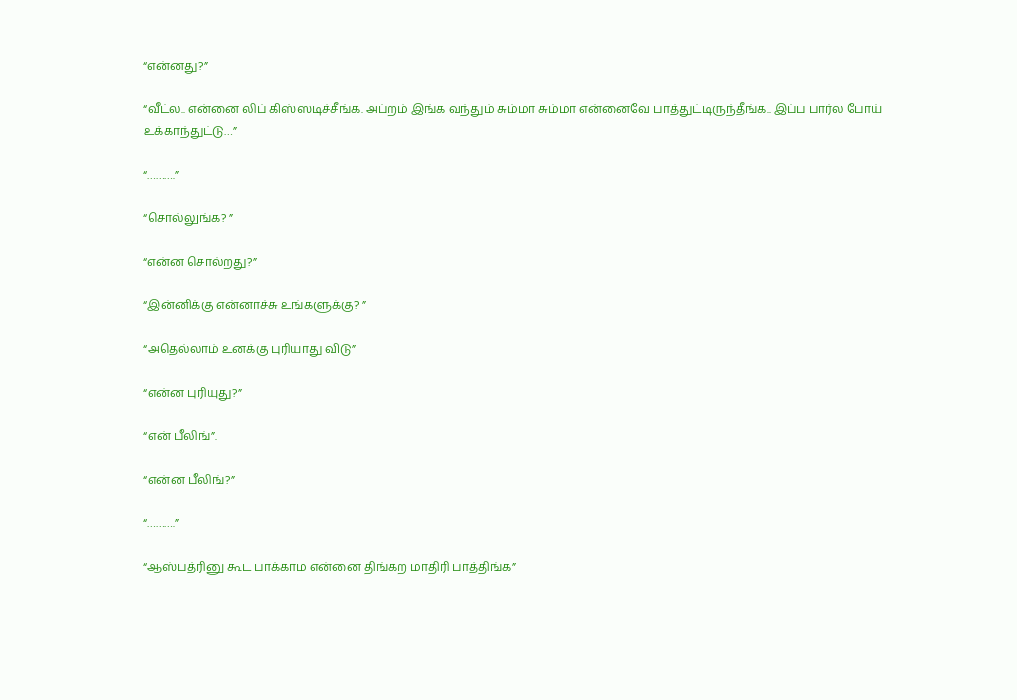“என்னது?”

“வீட்ல.. என்னை லிப் கிஸ்ஸடிச்சீங்க. அப்றம் இங்க வந்தும் சும்மா சும்மா என்னைவே பாத்துட்டிருந்தீங்க.. இப்ப பார்ல போய் உக்காந்துட்டு…”

“……….”

“சொல்லுங்க? ”

“என்ன சொல்றது?”

“இன்னிக்கு என்னாச்சு உங்களுக்கு? ”

“அதெல்லாம் உனக்கு புரியாது விடு”

“என்ன புரியுது?”

“என் பீலிங்”.

“என்ன பீலிங்?”

“……….”

“ஆஸ்பத்ரினு கூட பாக்காம என்னை திங்கற மாதிரி பாத்திங்க”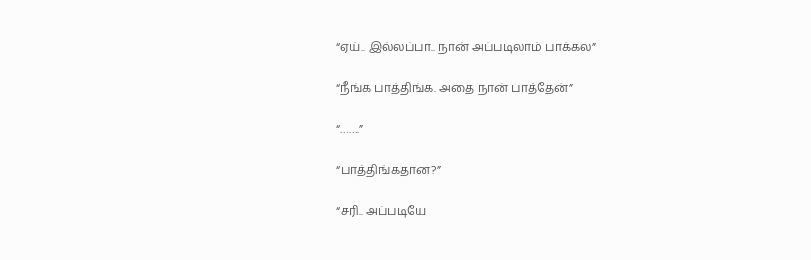“ஏய்.. இல்லப்பா.. நான் அப்படிலாம் பாக்கல”

“நீங்க பாத்திங்க. அதை நான் பாத்தேன்”

“…….”

“பாத்திங்கதான?”

“சரி.. அப்படியே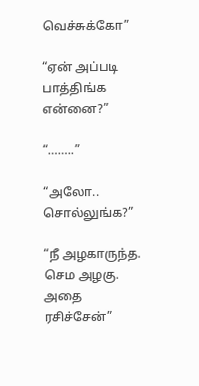வெச்சுக்கோ”

“ஏன் அப்படி பாத்திங்க என்னை?”

“……..”

“அலோ.. சொல்லுங்க?”

“நீ அழகாருந்த. செம அழகு. அதை ரசிச்சேன்”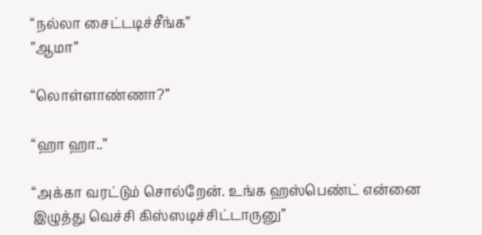“நல்லா சைட்டடிச்சீங்க”
”ஆமா”

“லொள்ளாண்ணா?”

“ஹா ஹா..”

“அக்கா வரட்டும் சொல்றேன். உங்க ஹஸ்பெண்ட் என்னை இழுத்து வெச்சி கிஸ்ஸடிச்சிட்டாருனு”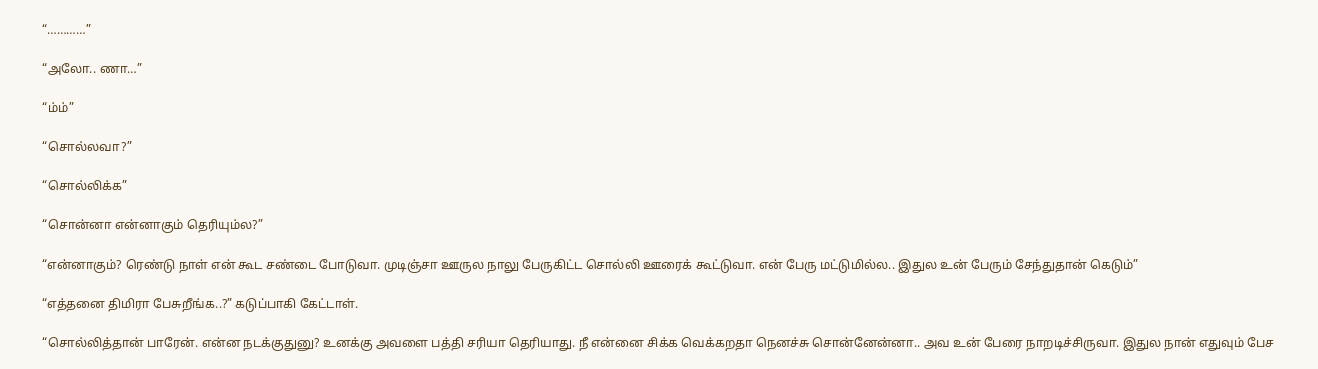“…………”

“அலோ.. ணா…”

“ம்ம்”

“சொல்லவா?”

“சொல்லிக்க”

“சொன்னா என்னாகும் தெரியும்ல?”

“என்னாகும்? ரெண்டு நாள் என் கூட சண்டை போடுவா. முடிஞ்சா ஊருல நாலு பேருகிட்ட சொல்லி ஊரைக் கூட்டுவா. என் பேரு மட்டுமில்ல.. இதுல உன் பேரும் சேந்துதான் கெடும்”

“எத்தனை திமிரா பேசுறீங்க..?” கடுப்பாகி கேட்டாள்.

“சொல்லித்தான் பாரேன். என்ன நடக்குதுனு? உனக்கு அவளை பத்தி சரியா தெரியாது. நீ என்னை சிக்க வெக்கறதா நெனச்சு சொன்னேன்னா.. அவ உன் பேரை நாறடிச்சிருவா. இதுல நான் எதுவும் பேச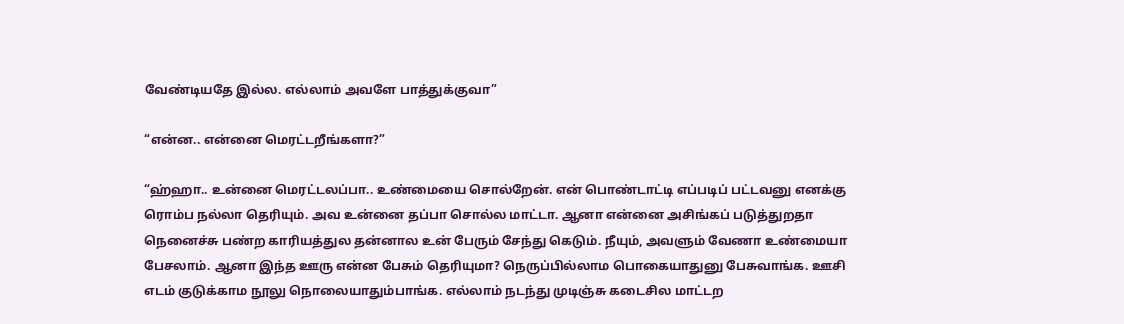வேண்டியதே இல்ல. எல்லாம் அவளே பாத்துக்குவா”

“என்ன.. என்னை மெரட்டறீங்களா?”

“ஹ்ஹா.. உன்னை மெரட்டலப்பா.. உண்மையை சொல்றேன். என் பொண்டாட்டி எப்படிப் பட்டவனு எனக்கு ரொம்ப நல்லா தெரியும். அவ உன்னை தப்பா சொல்ல மாட்டா. ஆனா என்னை அசிங்கப் படுத்துறதா நெனைச்சு பண்ற காரியத்துல தன்னால உன் பேரும் சேந்து கெடும். நீயும், அவளும் வேணா உண்மையா பேசலாம். ஆனா இந்த ஊரு என்ன பேசும் தெரியுமா? நெருப்பில்லாம பொகையாதுனு பேசுவாங்க. ஊசி எடம் குடுக்காம நூலு நொலையாதும்பாங்க. எல்லாம் நடந்து முடிஞ்சு கடைசில மாட்டற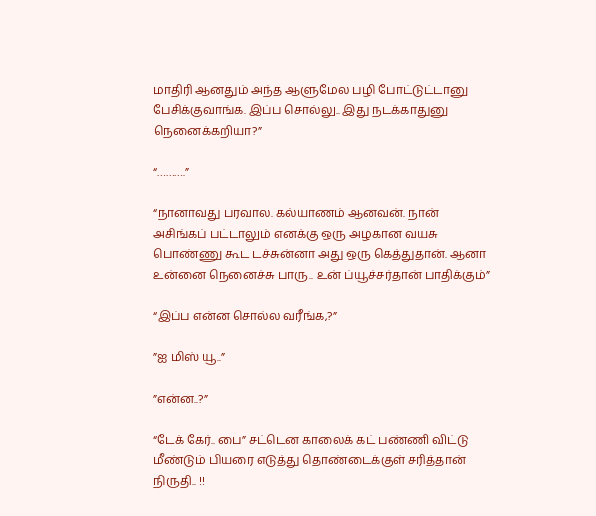மாதிரி ஆனதும் அந்த ஆளுமேல பழி போட்டுட்டானு பேசிக்குவாங்க. இப்ப சொல்லு.. இது நடக்காதுனு நெனைக்கறியா?”

“……….”

“நானாவது பரவால. கல்யாணம் ஆனவன். நான் அசிங்கப் பட்டாலும் எனக்கு ஒரு அழகான வயசு பொண்ணு கூட டச்சுன்னா அது ஒரு கெத்துதான். ஆனா உன்னை நெனைச்சு பாரு.. உன் ப்யூச்சர்தான் பாதிக்கும்”

“இப்ப என்ன சொல்ல வரீங்க,?”

”ஐ மிஸ் யூ..”

”என்ன..?”

“டேக் கேர்.. பை” சட்டென காலைக் கட் பண்ணி விட்டு மீண்டும் பியரை எடுத்து தொண்டைக்குள் சரித்தான் நிருதி.. !!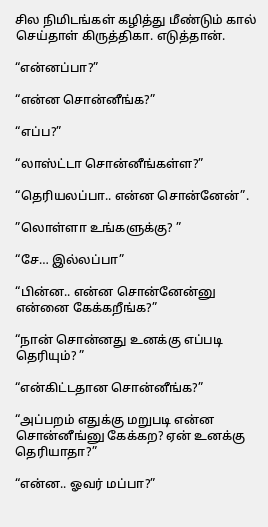சில நிமிடங்கள் கழித்து மீண்டும் கால் செய்தாள் கிருத்திகா. எடுத்தான்.

“என்னப்பா?”

“என்ன சொன்னீங்க?”

“எப்ப?”

“லாஸ்ட்டா சொன்னீங்கள்ள?”

“தெரியலப்பா.. என்ன சொன்னேன்”.

”லொள்ளா உங்களுக்கு? ”

“சே… இல்லப்பா”

“பின்ன.. என்ன சொன்னேன்னு என்னை கேக்கறீங்க?”

“நான் சொன்னது உனக்கு எப்படி தெரியும்? ”

“என்கிட்டதான சொன்னீங்க?”

“அப்பறம் எதுக்கு மறுபடி என்ன சொன்னீங்னு கேக்கற? ஏன் உனக்கு தெரியாதா?”

“என்ன.. ஓவர் மப்பா?”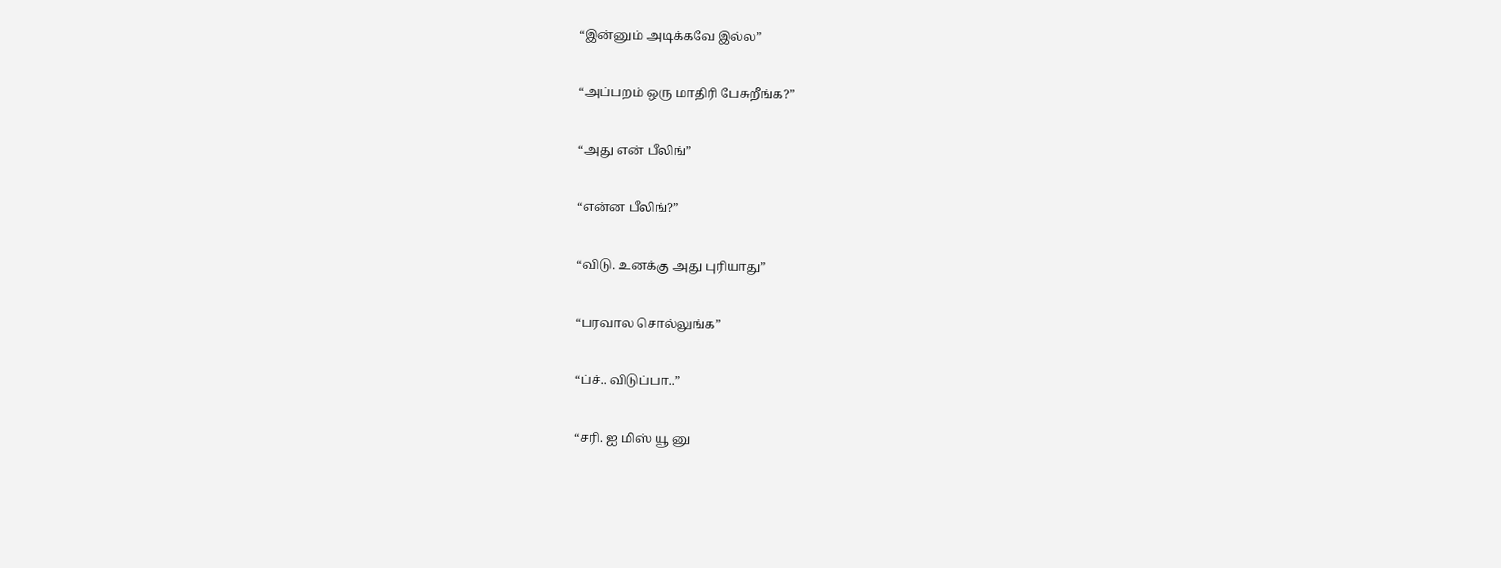“இன்னும் அடிக்கவே இல்ல”

“அப்பறம் ஒரு மாதிரி பேசுறீங்க?”

“அது என் பீலிங்”

“என்ன பீலிங்?”

“விடு. உனக்கு அது புரியாது”

“பரவால சொல்லுங்க”

“ப்ச்.. விடுப்பா..”

“சரி. ஐ மிஸ் யூ னு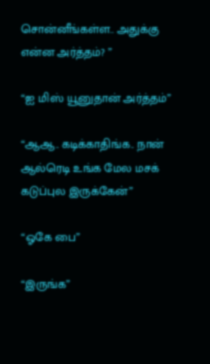சொன்னீங்கள்ள.. அதுக்கு என்ன அர்த்தம்? ”

“ஐ மிஸ் யூனுதான் அர்த்தம்”

“ஆஆ.. கடிக்காதிங்க.. நான் ஆல்ரெடி உங்க மேல மசக் கடுப்புல இருக்கேன்”

“ஓகே பை”

“இருங்க”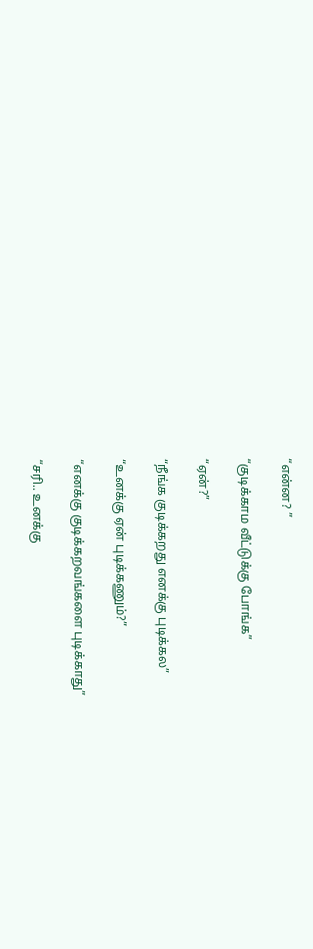“என்ன? ”

“குடிக்காம வீட்டுக்கு போங்க”

“ஏன்?”

“நீங்க குடிக்கறது எனக்கு புடிக்கல”

“உனக்கு ஏன் புடிக்கணும்?”

“எனக்கு குடிக்கறவங்களை புடிக்காது”

“சரி.. உனக்கு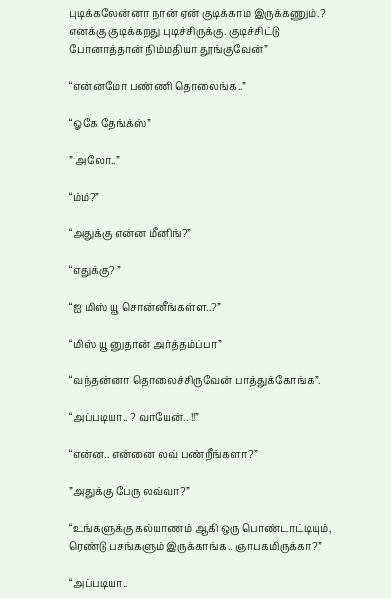புடிக்கலேன்னா நான் ஏன் குடிக்காம இருக்கணும்.? எனக்கு குடிக்கறது புடிச்சிருக்கு. குடிச்சிட்டு போனாத்தான் நிம்மதியா தூங்குவேன்”

“என்னமோ பண்ணி தொலைங்க..”

“ஓகே தேங்க்ஸ்”

” அலோ..”

“ம்ம்?”

“அதுக்கு என்ன மீனிங்?”

“எதுக்கு? ”

“ஐ மிஸ் யூ சொன்னீங்கள்ள..?”

“மிஸ் யூ னுதான் அர்த்தம்ப்பா”

“வந்தன்னா தொலைச்சிருவேன் பாத்துக்கோங்க”.

“அப்படியா.. ? வாயேன்.. !!”

“என்ன.. என்னை லவ் பண்றீங்களா?”

”அதுக்கு பேரு லவ்வா?”

“உங்களுக்கு கல்யாணம் ஆகி ஒரு பொண்டாட்டியும், ரெண்டு பசங்களும் இருக்காங்க.. ஞாபகமிருக்கா?”

“அப்படியா..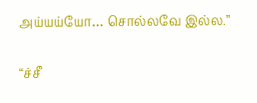அய்யய்யோ… சொல்லவே இல்ல.”

“ச்சீ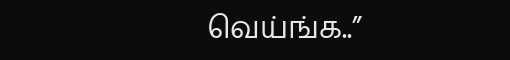வெய்ங்க..”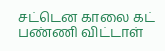சட்டென காலை கட் பண்ணி விட்டாள்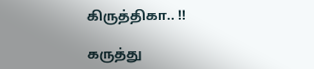கிருத்திகா.. !!

கருத்து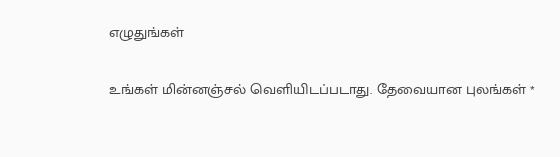எழுதுங்கள்

உங்கள் மின்னஞ்சல் வெளியிடப்படாது. தேவையான புலங்கள் *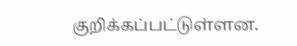குறிக்கப்பட்டுள்ளன.